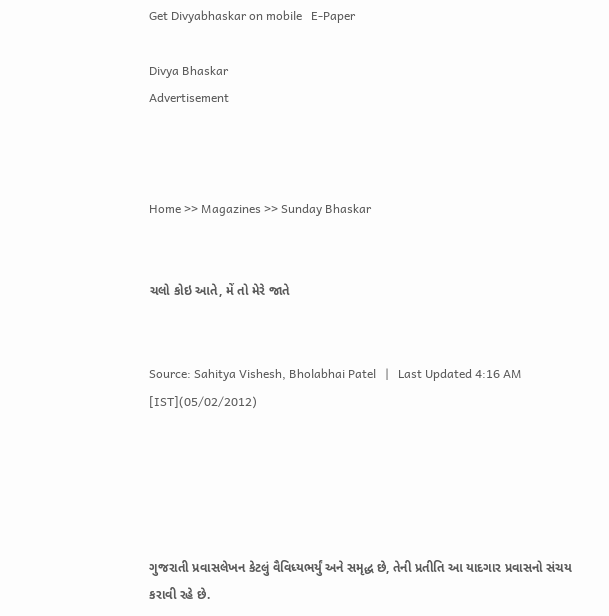Get Divyabhaskar on mobile   E-Paper

Divya Bhaskar
Advertisement



Home >> Magazines >> Sunday Bhaskar


ચલો કોઇ આતે, મેં તો મેરે જાતે


Source: Sahitya Vishesh, Bholabhai Patel   |   Last Updated 4:16 AM [IST](05/02/2012)





ગુજરાતી પ્રવાસલેખન કેટલું વૈવિધ્યભર્યું અને સમૃદ્ધ છે, તેની પ્રતીતિ આ યાદગાર પ્રવાસનો સંચય કરાવી રહે છે.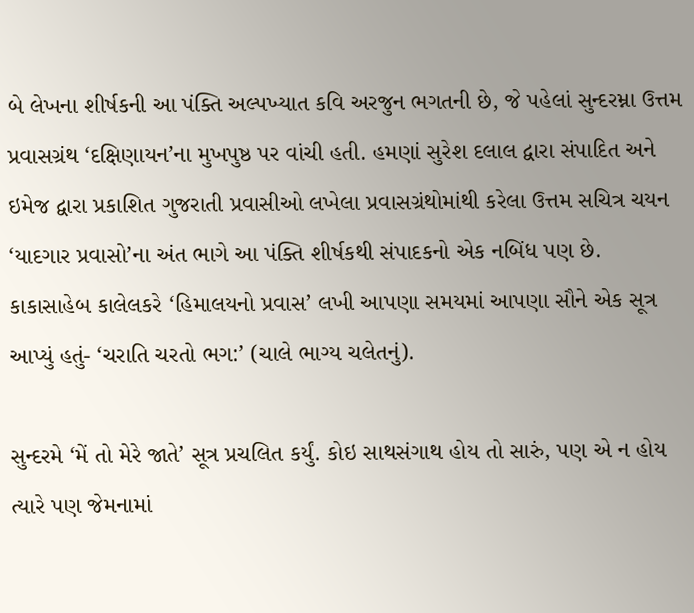બે લેખના શીર્ષકની આ પંક્તિ અલ્પખ્યાત કવિ અરજુન ભગતની છે, જે પહેલાં સુન્દરમ્ના ઉત્તમ પ્રવાસગ્રંથ ‘દક્ષિણાયન’ના મુખપુષ્ઠ પર વાંચી હતી. હમણાં સુરેશ દલાલ દ્વારા સંપાદિત અને ઇમેજ દ્વારા પ્રકાશિત ગુજરાતી પ્રવાસીઓ લખેલા પ્રવાસગ્રંથોમાંથી કરેલા ઉત્તમ સચિત્ર ચયન ‘યાદગાર પ્રવાસો’ના અંત ભાગે આ પંક્તિ શીર્ષકથી સંપાદકનો એક નબિંધ પણ છે. કાકાસાહેબ કાલેલકરે ‘હિમાલયનો પ્રવાસ’ લખી આપણા સમયમાં આપણા સૌને એક સૂત્ર આપ્યું હતું- ‘ચરાતિ ચરતો ભગ:’ (ચાલે ભાગ્ય ચલેતનું).

સુન્દરમે ‘મેં તો મેરે જાતે’ સૂત્ર પ્રચલિત કર્યું. કોઇ સાથસંગાથ હોય તો સારું, પણ એ ન હોય ત્યારે પણ જેમનામાં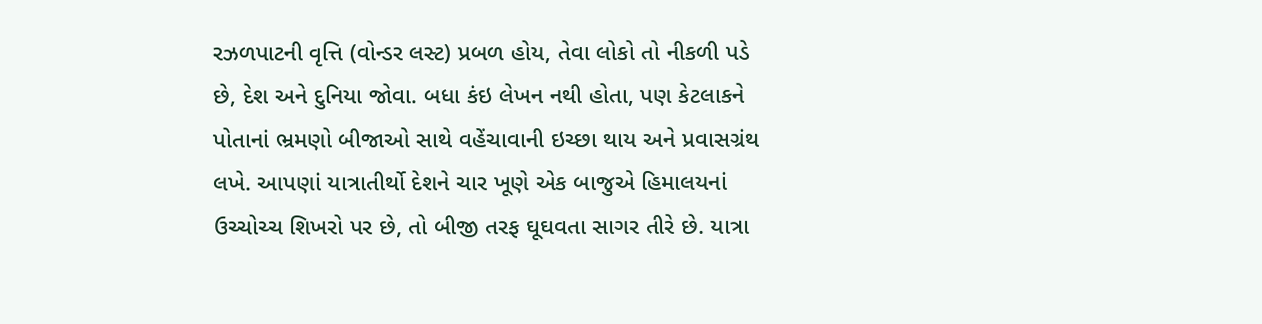રઝળપાટની વૃત્તિ (વોન્ડર લસ્ટ) પ્રબળ હોય, તેવા લોકો તો નીકળી પડે છે, દેશ અને દુનિયા જોવા. બધા કંઇ લેખન નથી હોતા, પણ કેટલાકને પોતાનાં ભ્રમણો બીજાઓ સાથે વહેંચાવાની ઇચ્છા થાય અને પ્રવાસગ્રંથ લખે. આપણાં યાત્રાતીર્થો દેશને ચાર ખૂણે એક બાજુએ હિમાલયનાં ઉચ્ચોચ્ચ શિખરો પર છે, તો બીજી તરફ ઘૂઘવતા સાગર તીરે છે. યાત્રા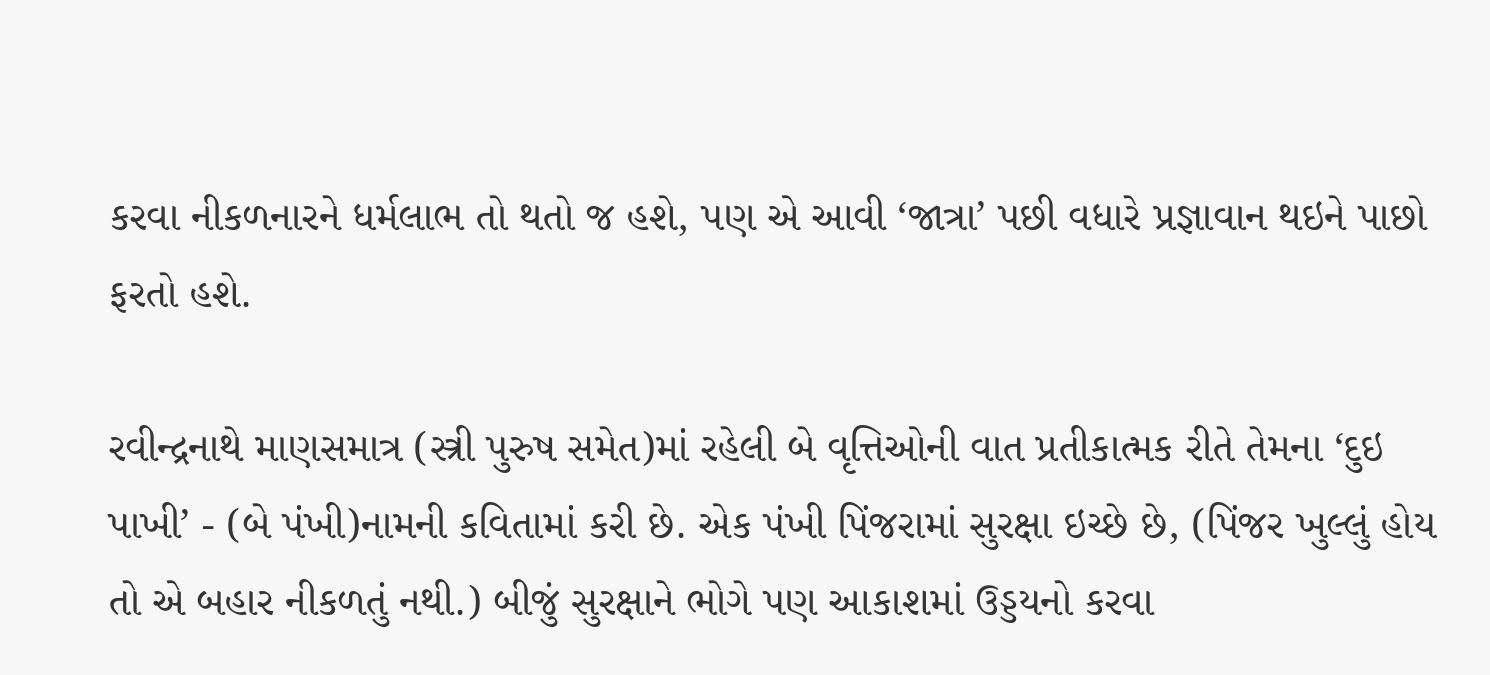કરવા નીકળનારને ધર્મલાભ તો થતો જ હશે, પણ એ આવી ‘જાત્રા’ પછી વધારે પ્રજ્ઞાવાન થઇને પાછો ફરતો હશે.

રવીન્દ્રનાથે માણસમાત્ર (સ્ત્રી પુરુષ સમેત)માં રહેલી બે વૃત્તિઓની વાત પ્રતીકાત્મક રીતે તેમના ‘દુઇ પાખી’ - (બે પંખી)નામની કવિતામાં કરી છે. એક પંખી પિંજરામાં સુરક્ષા ઇચ્છે છે, (પિંજર ખુલ્લું હોય તો એ બહાર નીકળતું નથી.) બીજું સુરક્ષાને ભોગે પણ આકાશમાં ઉડ્ડયનો કરવા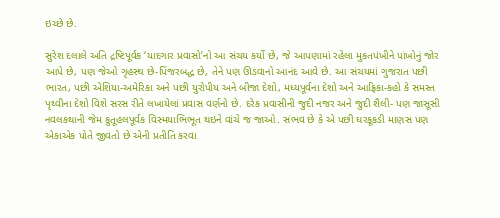ઇચ્છે છે.

સુરેશ દલાલે અતિ દ્રષ્ટિપૂર્વક ‘યાદગાર પ્રવાસો’નો આ સંચય કર્યો છે, જે આપણામાં રહેલા મુકતપંખીને પાંખોનું જોર આપે છે, પણ જેઓ ગૃહસ્થ છે-પિંજરબદ્ધ છે, તેને પણ ઊડવાનો આનંદ આવે છે. આ સંચયમાં ગુજરાત પછી ભારત, પછી એશિયા-અમેરિકા અને પછી યુરોપીય અને બીજા દેશો, મધ્યપૂર્વના દેશો અને આફ્રિકા-કહો કે સમસ્ત પૃથ્વીના દેશો વિશે સરસ રીતે લખાયેલાં પ્રવાસ વર્ણનો છે. દરેક પ્રવાસીની જુદી નજર અને જુદી શૈલી- પણ જાસૂસી નવલકથાની જેમ કુતૂહલપૂર્વક વિસ્મયાભિભૂત થઇને વાંચે જ જાઓ. સંભવ છે કે એ પછી ઘરકૂકડી માણસ પણ એકાએક પોતે જીવતો છે એની પ્રતીતિ કરવા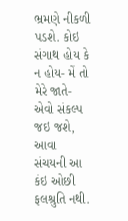ભ્રમણે નીકળી પડશે. કોઇ સંગાથ હોય કે ન હોય- મેં તો મેરે જાતે- એવો સંકલ્પ જઇ જશે, આવા સંચયની આ કંઇ ઓછી ફલશ્રુતિ નથી.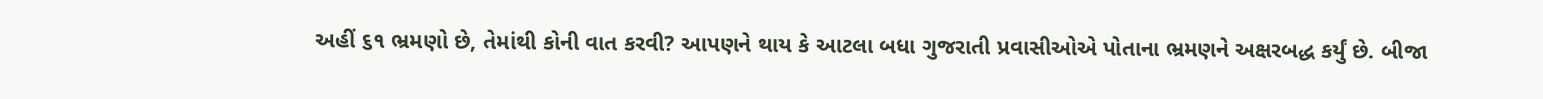અહીં ૬૧ ભ્રમણો છે, તેમાંથી કોની વાત કરવી? આપણને થાય કે આટલા બધા ગુજરાતી પ્રવાસીઓએ પોતાના ભ્રમણને અક્ષરબદ્ધ કર્યું છે. બીજા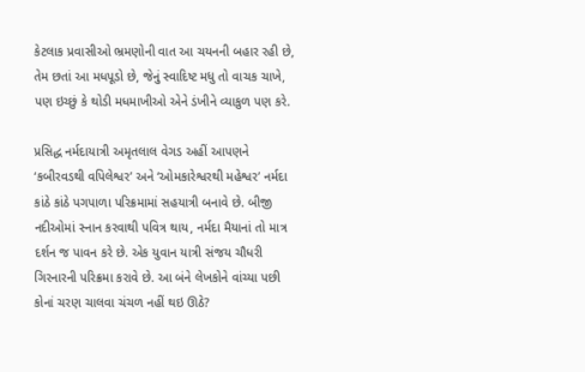કેટલાક પ્રવાસીઓ ભ્રમણોની વાત આ ચયનની બહાર રહી છે, તેમ છતાં આ મધપૂડો છે, જેનું સ્વાદિષ્ટ મધુ તો વાચક ચાખે, પણ ઇચ્છું કે થોડી મધમાખીઓ એને ડંખીને વ્યાકુળ પણ કરે.

પ્રસિદ્ધ નર્મદાયાત્રી અમૃતલાલ વેગડ અહીં આપણને ‘કબીરવડથી વપિલેશ્વર’ અને ‘ઓમકારેશ્વરથી મહેશ્વર’ નર્મદા કાંઠે કાંઠે પગપાળા પરિક્રમામાં સહયાત્રી બનાવે છે. બીજી નદીઓમાં સ્નાન કરવાથી પવિત્ર થાય, નર્મદા મૈયાનાં તો માત્ર દર્શન જ પાવન કરે છે. એક યુવાન યાત્રી સંજય ચૌધરી ગિરનારની પરિક્રમા કરાવે છે. આ બંને લેખકોને વાંચ્યા પછી કોનાં ચરણ ચાલવા ચંચળ નહીં થઇ ઊઠે?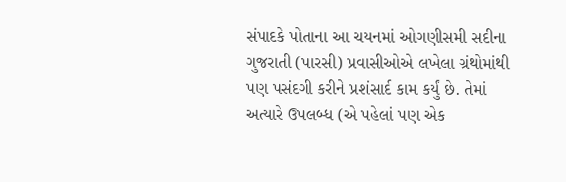સંપાદકે પોતાના આ ચયનમાં ઓગણીસમી સદીના ગુજરાતી (પારસી) પ્રવાસીઓએ લખેલા ગ્રંથોમાંથી પણ પસંદગી કરીને પ્રશંસાર્દ કામ કર્યું છે. તેમાં અત્યારે ઉપલબ્ધ (એ પહેલાં પણ એક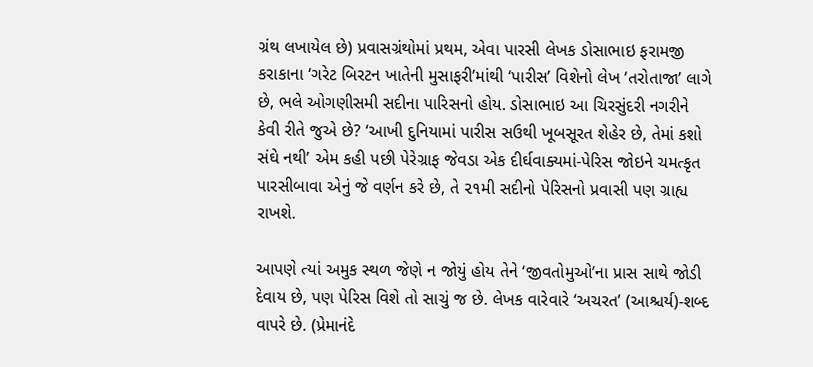ગ્રંથ લખાયેલ છે) પ્રવાસગ્રંથોમાં પ્રથમ, એવા પારસી લેખક ડોસાભાઇ ફરામજી કરાકાના ‘ગરેટ બિરટન ખાતેની મુસાફરી’માંથી ‘પારીસ’ વિશેનો લેખ ‘તરોતાજા’ લાગે છે, ભલે ઓગણીસમી સદીના પારિસનો હોય. ડોસાભાઇ આ ચિરસુંદરી નગરીને કેવી રીતે જુએ છે? ‘આખી દુનિયામાં પારીસ સઉથી ખૂબસૂરત શેહેર છે, તેમાં કશો સંઘે નથી’ એમ કહી પછી પેરેગ્રાફ જેવડા એક દીર્ઘવાક્યમાં-પેરિસ જોઇને ચમત્કૃત પારસીબાવા એનું જે વર્ણન કરે છે, તે ૨૧મી સદીનો પેરિસનો પ્રવાસી પણ ગ્રાહ્ય રાખશે.

આપણે ત્યાં અમુક સ્થળ જેણે ન જોયું હોય તેને ‘જીવતોમુઓ’ના પ્રાસ સાથે જોડી દેવાય છે, પણ પેરિસ વિશે તો સાચું જ છે. લેખક વારેવારે ‘અચરત’ (આશ્ચર્ય)-શબ્દ વાપરે છે. (પ્રેમાનંદે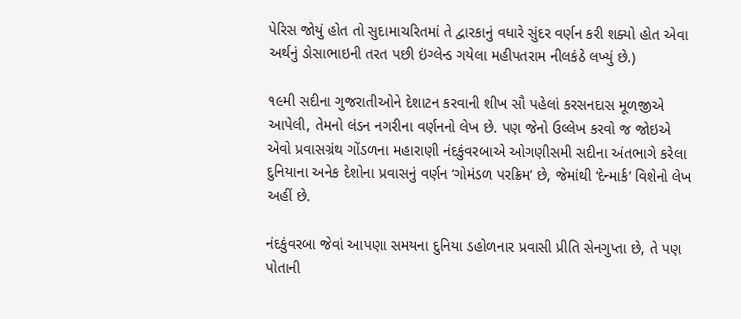પેરિસ જોયું હોત તો સુદામાચરિતમાં તે દ્વારકાનું વધારે સુંદર વર્ણન કરી શક્યો હોત એવા અર્થનું ડોસાભાઇની તરત પછી ઇંગ્લેન્ડ ગયેલા મહીપતરામ નીલકંઠે લખ્યું છે.)

૧૯મી સદીના ગુજરાતીઓને દેશાટન કરવાની શીખ સૌ પહેલાં કરસનદાસ મૂળજીએ આપેલી, તેમનો લંડન નગરીના વર્ણનનો લેખ છે. પણ જેનો ઉલ્લેખ કરવો જ જોઇએ એવો પ્રવાસગ્રંથ ગોંડળના મહારાણી નંદકુંવરબાએ ઓગણીસમી સદીના અંતભાગે કરેલા દુનિયાના અનેક દેશોના પ્રવાસનું વર્ણન ‘ગોમંડળ પરક્રિમ’ છે, જેમાંથી ‘દેન્માર્ક’ વિશેનો લેખ અહીં છે.

નંદકુંવરબા જેવાં આપણા સમયના દુનિયા ડહોળનાર પ્રવાસી પ્રીતિ સેનગુપ્તા છે, તે પણ પોતાની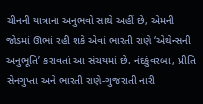ચીનની યાત્રાના અનુભવો સાથે અહીં છે, એમની જોડમાં ઊભાં રહી શકે એવાં ભારતી રાણે ‘એથેન્સની અનુભૂતિ’ કરાવતાં આ સંચયમાં છે. નંદકુંવરબા, પ્રીતિ સેનગુપ્તા અને ભારતી રાણે-ગુજરાતી નારી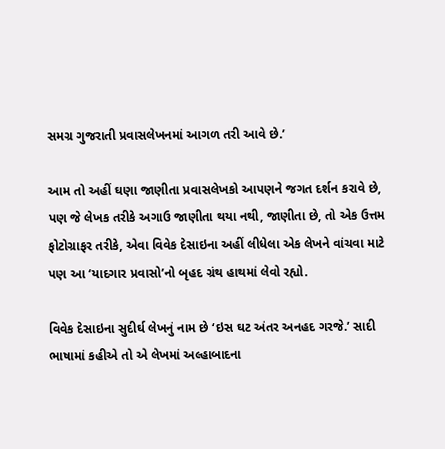સમગ્ર ગુજરાતી પ્રવાસલેખનમાં આગળ તરી આવે છે.’

આમ તો અહીં ઘણા જાણીતા પ્રવાસલેખકો આપણને જગત દર્શન કરાવે છે, પણ જે લેખક તરીકે અગાઉ જાણીતા થયા નથી, જાણીતા છે, તો એક ઉત્તમ ફોટોગ્રાફર તરીકે, એવા વિવેક દેસાઇના અહીં લીધેલા એક લેખને વાંચવા માટે પણ આ ‘યાદગાર પ્રવાસો’નો બૃહદ ગ્રંથ હાથમાં લેવો રહ્યો.

વિવેક દેસાઇના સુદીર્ઘ લેખનું નામ છે ‘ઇસ ઘટ અંતર અનહદ ગરજે.’ સાદી ભાષામાં કહીએ તો એ લેખમાં અલ્હાબાદના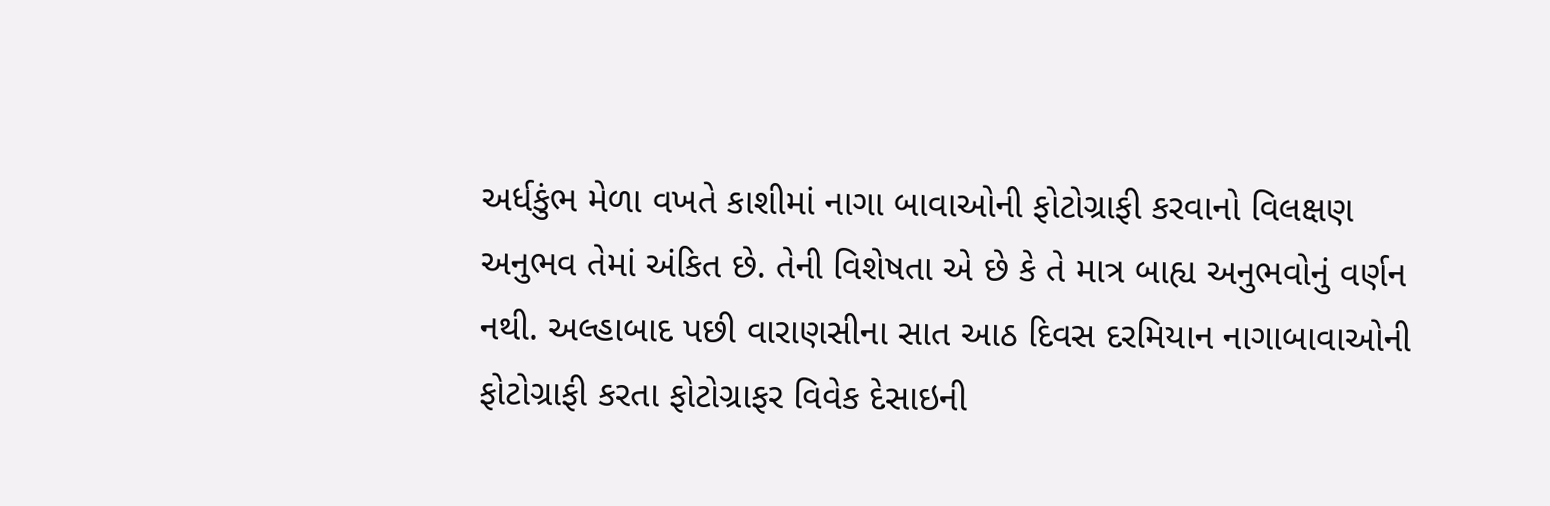અર્ધકુંભ મેળા વખતે કાશીમાં નાગા બાવાઓની ફોટોગ્રાફી કરવાનો વિલક્ષણ અનુભવ તેમાં અંકિત છે. તેની વિશેષતા એ છે કે તે માત્ર બાહ્ય અનુભવોનું વર્ણન નથી. અલ્હાબાદ પછી વારાણસીના સાત આઠ દિવસ દરમિયાન નાગાબાવાઓની ફોટોગ્રાફી કરતા ફોટોગ્રાફર વિવેક દેસાઇની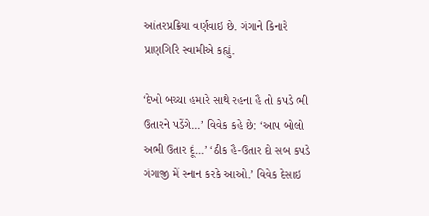આંતરપ્રક્રિયા વર્ણવાઇ છે. ગંગાને કિનારે પ્રાણગિરિ સ્વામીએ કહ્યું.

‘દેખો બચ્ચા હમારે સાથે રહના હૈ તો કપડે ભી ઉતારને પડેંગે...’ વિવેક કહે છે: ‘આપ બોલો અભી ઉતાર દૂં...’ ‘ઠીક હૈ-ઉતાર દો સબ કપડે ગંગાજી મેં સ્નાન કરકે આઓ.’ વિવેક દેસાઇ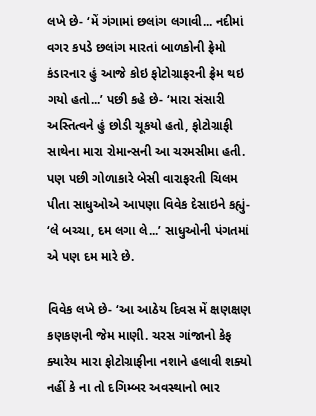લખે છે- ‘મેં ગંગામાં છલાંગ લગાવી... નદીમાં વગર કપડે છલાંગ મારતાં બાળકોની ફ્રેમો કંડારનાર હું આજે કોઇ ફોટોગ્રાફરની ફ્રેમ થઇ ગયો હતો...’ પછી કહે છે- ‘મારા સંસારી અસ્તિત્વને હું છોડી ચૂકયો હતો, ફોટોગ્રાફી સાથેના મારા રોમાન્સની આ ચરમસીમા હતી. પણ પછી ગોળાકારે બેસી વારાફરતી ચિલમ પીતા સાધુઓએ આપણા વિવેક દેસાઇને કહ્યું- ‘લે બચ્ચા, દમ લગા લે...’ સાધુઓની પંગતમાં એ પણ દમ મારે છે.

વિવેક લખે છે- ‘આ આઠેય દિવસ મેં ક્ષણક્ષણ કણકણની જેમ માણી. ચરસ ગાંજાનો કેફ ક્યારેય મારા ફોટોગ્રાફીના નશાને હલાવી શક્યો નહીં કે ના તો દગિમ્બર અવસ્થાનો ભાર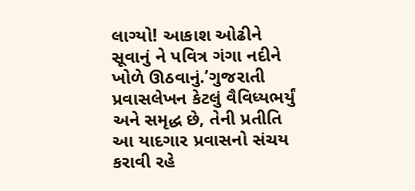લાગ્યો! આકાશ ઓઢીને સૂવાનું ને પવિત્ર ગંગા નદીને ખોળે ઊઠવાનું.’ગુજરાતી પ્રવાસલેખન કેટલું વૈવિધ્યભર્યું અને સમૃદ્ધ છે, તેની પ્રતીતિ આ યાદગાર પ્રવાસનો સંચય કરાવી રહે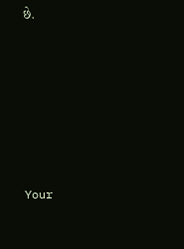છે.










Your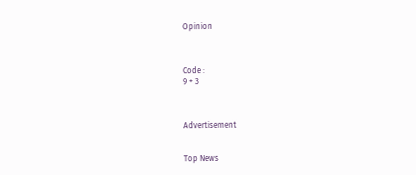Opinion



Code :
9 + 3



Advertisement


Top News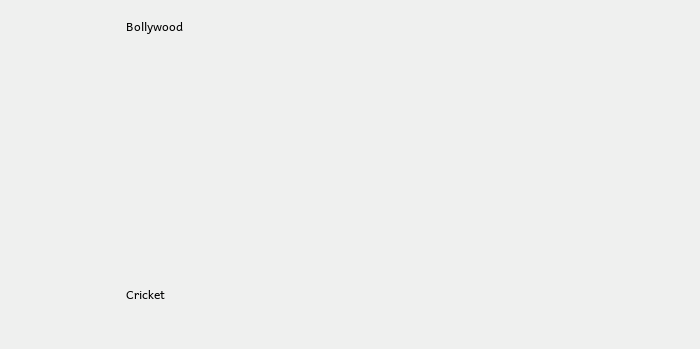Bollywood











Cricket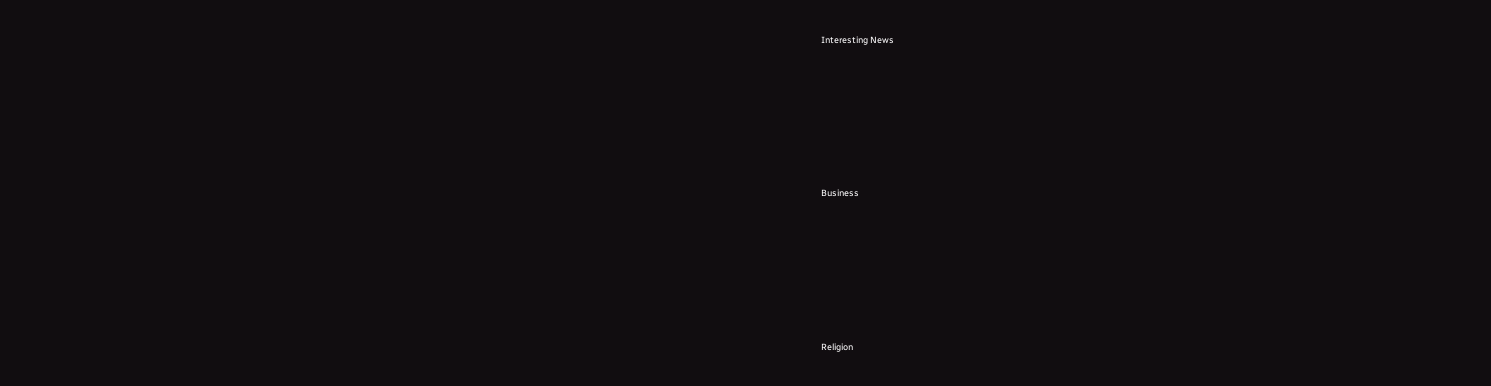Interesting News











Business











Religion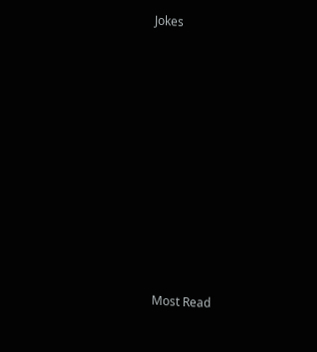Jokes











Most Read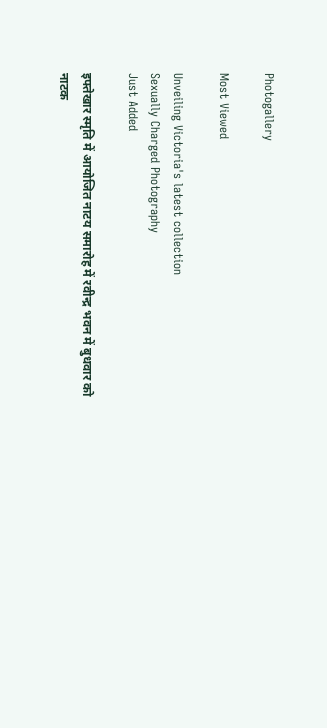Photogallery

Most Viewed

Unveiling Victoria's latest collection
Sexually Charged Photography
Just Added

इफ्तेखार स्मृति में आयोजित नाटय समारोह में रवीन्द्र भवन में बुधवार को नाटक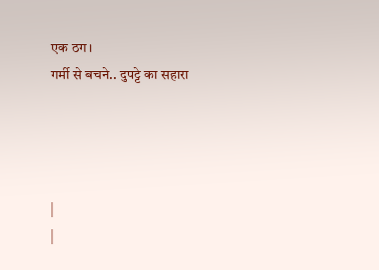एक ठग।
गर्मी से बचने.. दुपट्टे का सहारा




|
|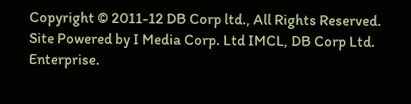Copyright © 2011-12 DB Corp ltd., All Rights Reserved.
Site Powered by I Media Corp. Ltd IMCL, DB Corp Ltd. Enterprise.